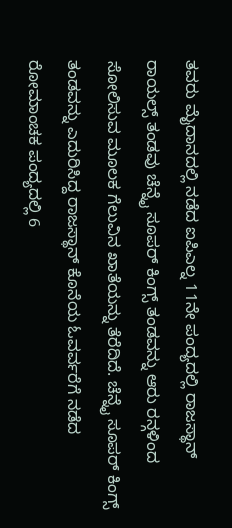ತವರು ಮೈದಾನದಲ್ಲಿ ನಡೆದ ಐಪಿಎಲ್ನ 11ನೇ ಪಂದ್ಯದಲ್ಲಿ ರಾಜಸ್ಥಾನ್ ರಾಯಲ್ಸ್ ತಂಡವು ಚೆನ್ನೈ ಸೂಪರ್ ಕಿಂಗ್ಸ್ ತಂಡವನ್ನು ಆರು ರನ್ಗಳಿಂದ ಸೋಲಿಸುವ ಮೂಲಕ ಗೆಲುವಿನ ಖಾತೆಯನ್ನು ತೆರೆದಿದೆ. ಚೆನ್ನೈ ಸೂಪರ್ ಕಿಂಗ್ಸ್ ತಂಡವನ್ನು ಎದುರಿಸಿದ್ದ ರಾಜಸ್ಥಾನ್ ಕೊನೆಯ ಓವರ್ವರೆಗೆ ನಡೆದ ರೋಮಾಂಚಕ ಪಂದ್ಯದಲ್ಲಿ 6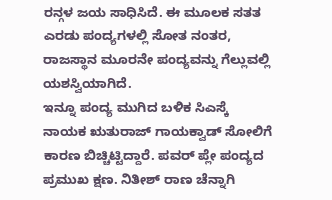ರನ್ಗಳ ಜಯ ಸಾಧಿಸಿದೆ. ಈ ಮೂಲಕ ಸತತ ಎರಡು ಪಂದ್ಯಗಳಲ್ಲಿ ಸೋತ ನಂತರ, ರಾಜಸ್ಥಾನ ಮೂರನೇ ಪಂದ್ಯವನ್ನು ಗೆಲ್ಲುವಲ್ಲಿ ಯಶಸ್ವಿಯಾಗಿದೆ.
ಇನ್ನೂ ಪಂದ್ಯ ಮುಗಿದ ಬಳಿಕ ಸಿಎಸ್ಕೆ ನಾಯಕ ಋತುರಾಜ್ ಗಾಯಕ್ವಾಡ್ ಸೋಲಿಗೆ ಕಾರಣ ಬಿಚ್ಚಿಟ್ಟಿದ್ದಾರೆ. ಪವರ್ ಪ್ಲೇ ಪಂದ್ಯದ ಪ್ರಮುಖ ಕ್ಷಣ. ನಿತೀಶ್ ರಾಣ ಚೆನ್ನಾಗಿ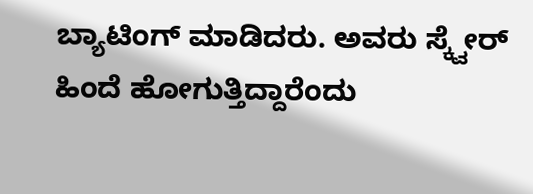ಬ್ಯಾಟಿಂಗ್ ಮಾಡಿದರು. ಅವರು ಸ್ಕ್ವೇರ್ ಹಿಂದೆ ಹೋಗುತ್ತಿದ್ದಾರೆಂದು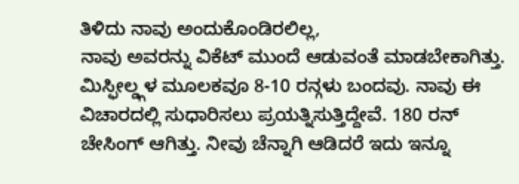ತಿಳಿದು ನಾವು ಅಂದುಕೊಂಡಿರಲಿಲ್ಲ,
ನಾವು ಅವರನ್ನು ವಿಕೆಟ್ ಮುಂದೆ ಆಡುವಂತೆ ಮಾಡಬೇಕಾಗಿತ್ತು. ಮಿಸ್ಫೀಲ್ಡ್ಗಳ ಮೂಲಕವೂ 8-10 ರನ್ಗಳು ಬಂದವು. ನಾವು ಈ ವಿಚಾರದಲ್ಲಿ ಸುಧಾರಿಸಲು ಪ್ರಯತ್ನಿಸುತ್ತಿದ್ದೇವೆ. 180 ರನ್ ಚೇಸಿಂಗ್ ಆಗಿತ್ತು. ನೀವು ಚೆನ್ನಾಗಿ ಆಡಿದರೆ ಇದು ಇನ್ನೂ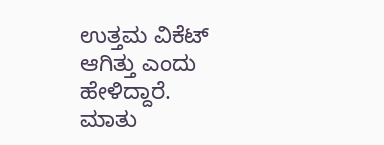ಉತ್ತಮ ವಿಕೆಟ್ ಆಗಿತ್ತು ಎಂದು ಹೇಳಿದ್ದಾರೆ.
ಮಾತು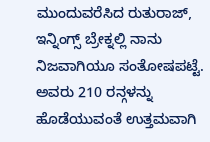ಮುಂದುವರೆಸಿದ ರುತುರಾಜ್, ಇನ್ನಿಂಗ್ಸ್ ಬ್ರೇಕ್ನಲ್ಲಿ ನಾನು ನಿಜವಾಗಿಯೂ ಸಂತೋಷಪಟ್ಟೆ. ಅವರು 210 ರನ್ಗಳನ್ನು ಹೊಡೆಯುವಂತೆ ಉತ್ತಮವಾಗಿ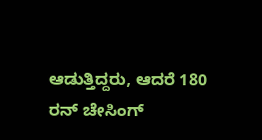ಆಡುತ್ತಿದ್ದರು, ಆದರೆ 180 ರನ್ ಚೇಸಿಂಗ್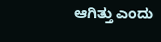ಆಗಿತ್ತು ಎಂದು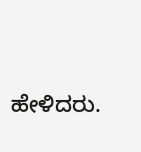ಹೇಳಿದರು.